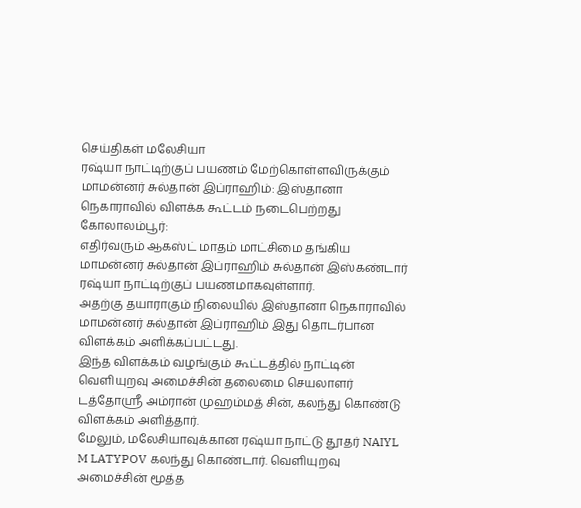செய்திகள் மலேசியா
ரஷ்யா நாட்டிற்குப் பயணம் மேற்கொள்ளவிருக்கும் மாமன்னர் சுல்தான் இப்ராஹிம்: இஸ்தானா நெகாராவில் விளக்க கூட்டம் நடைபெற்றது
கோலாலம்பூர்:
எதிர்வரும் ஆகஸ்ட் மாதம் மாட்சிமை தங்கிய மாமன்னர் சுல்தான் இப்ராஹிம் சுல்தான் இஸ்கண்டார் ரஷ்யா நாட்டிற்குப் பயணமாகவுள்ளார்.
அதற்கு தயாராகும் நிலையில் இஸ்தானா நெகாராவில் மாமன்னர் சுல்தான் இப்ராஹிம் இது தொடர்பான விளக்கம் அளிக்கப்பட்டது.
இந்த விளக்கம் வழங்கும் கூட்டத்தில் நாட்டின் வெளியுறவு அமைச்சின் தலைமை செயலாளர் டத்தோஶ்ரீ அம்ரான் முஹம்மத் சின், கலந்து கொண்டு விளக்கம் அளித்தார்.
மேலும், மலேசியாவுக்கான ரஷ்யா நாட்டு தூதர் NAIYL M LATYPOV கலந்து கொண்டார். வெளியுறவு அமைச்சின் மூத்த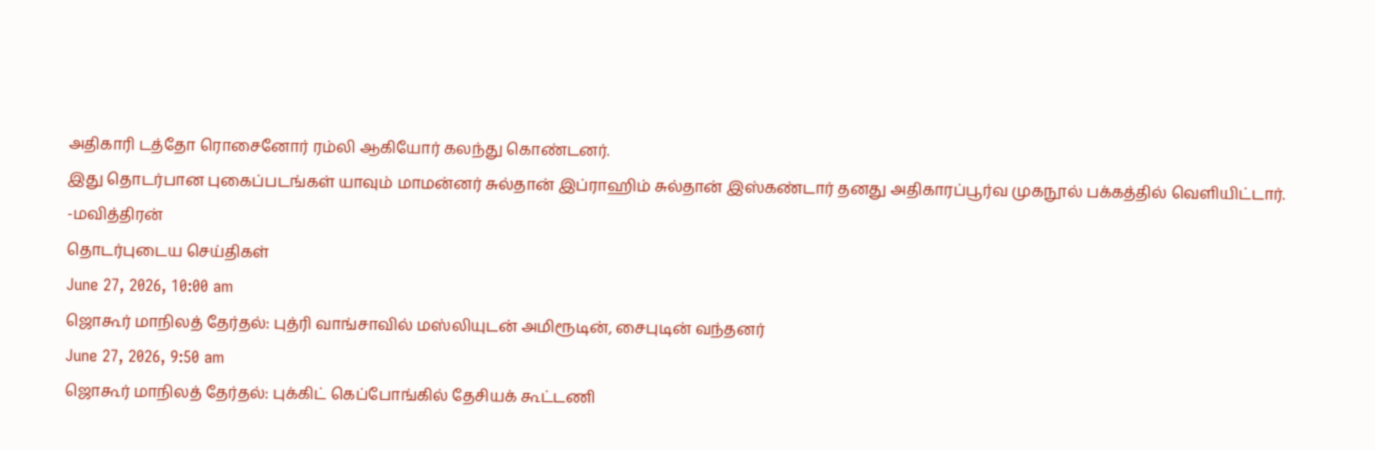அதிகாரி டத்தோ ரொசைனோர் ரம்லி ஆகியோர் கலந்து கொண்டனர்.
இது தொடர்பான புகைப்படங்கள் யாவும் மாமன்னர் சுல்தான் இப்ராஹிம் சுல்தான் இஸ்கண்டார் தனது அதிகாரப்பூர்வ முகநூல் பக்கத்தில் வெளியிட்டார்.
-மவித்திரன்
தொடர்புடைய செய்திகள்
June 27, 2026, 10:00 am
ஜொகூர் மாநிலத் தேர்தல்: புத்ரி வாங்சாவில் மஸ்லியுடன் அமிரூடின், சைபுடின் வந்தனர்
June 27, 2026, 9:50 am
ஜொகூர் மாநிலத் தேர்தல்: புக்கிட் கெப்போங்கில் தேசியக் கூட்டணி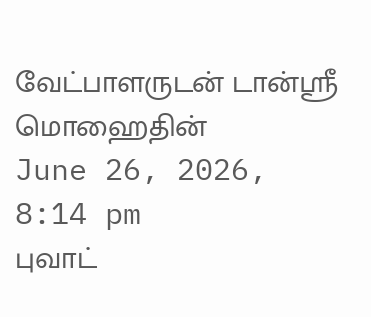வேட்பாளருடன் டான்ஸ்ரீ மொஹைதின்
June 26, 2026, 8:14 pm
புவாட்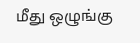மீது ஒழுங்கு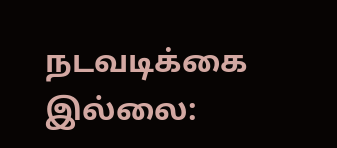நடவடிக்கை இல்லை: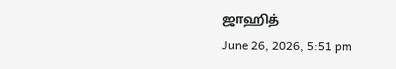ஜாஹித்
June 26, 2026, 5:51 pm